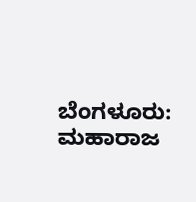ಬೆಂಗಳೂರು: ಮಹಾರಾಜ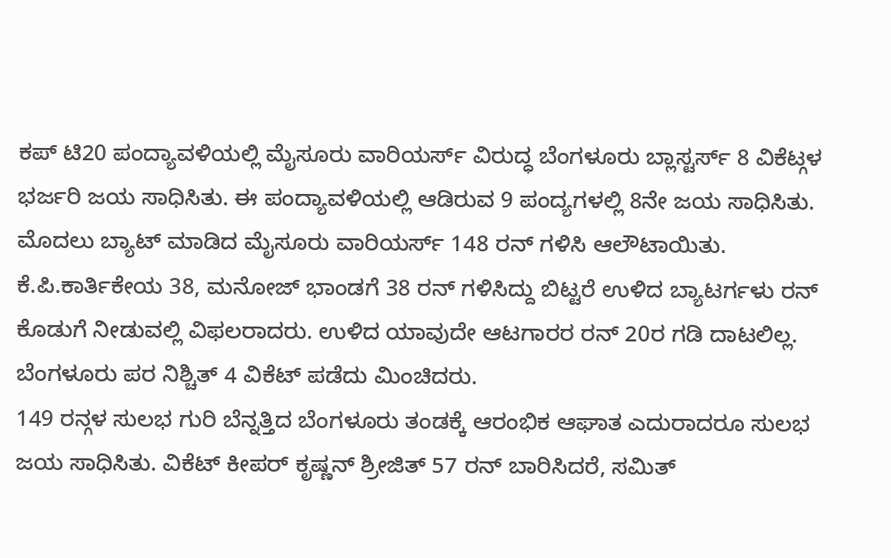ಕಪ್ ಟಿ20 ಪಂದ್ಯಾವಳಿಯಲ್ಲಿ ಮೈಸೂರು ವಾರಿಯರ್ಸ್ ವಿರುದ್ಧ ಬೆಂಗಳೂರು ಬ್ಲಾಸ್ಟರ್ಸ್ 8 ವಿಕೆಟ್ಗಳ ಭರ್ಜರಿ ಜಯ ಸಾಧಿಸಿತು. ಈ ಪಂದ್ಯಾವಳಿಯಲ್ಲಿ ಆಡಿರುವ 9 ಪಂದ್ಯಗಳಲ್ಲಿ 8ನೇ ಜಯ ಸಾಧಿಸಿತು.
ಮೊದಲು ಬ್ಯಾಟ್ ಮಾಡಿದ ಮೈಸೂರು ವಾರಿಯರ್ಸ್ 148 ರನ್ ಗಳಿಸಿ ಆಲೌಟಾಯಿತು.
ಕೆ.ಪಿ.ಕಾರ್ತಿಕೇಯ 38, ಮನೋಜ್ ಭಾಂಡಗೆ 38 ರನ್ ಗಳಿಸಿದ್ದು ಬಿಟ್ಟರೆ ಉಳಿದ ಬ್ಯಾಟರ್ಗಳು ರನ್ ಕೊಡುಗೆ ನೀಡುವಲ್ಲಿ ವಿಫಲರಾದರು. ಉಳಿದ ಯಾವುದೇ ಆಟಗಾರರ ರನ್ 20ರ ಗಡಿ ದಾಟಲಿಲ್ಲ. ಬೆಂಗಳೂರು ಪರ ನಿಶ್ಚಿತ್ 4 ವಿಕೆಟ್ ಪಡೆದು ಮಿಂಚಿದರು.
149 ರನ್ಗಳ ಸುಲಭ ಗುರಿ ಬೆನ್ನತ್ತಿದ ಬೆಂಗಳೂರು ತಂಡಕ್ಕೆ ಆರಂಭಿಕ ಆಘಾತ ಎದುರಾದರೂ ಸುಲಭ ಜಯ ಸಾಧಿಸಿತು. ವಿಕೆಟ್ ಕೀಪರ್ ಕೃಷ್ಣನ್ ಶ್ರೀಜಿತ್ 57 ರನ್ ಬಾರಿಸಿದರೆ, ಸಮಿತ್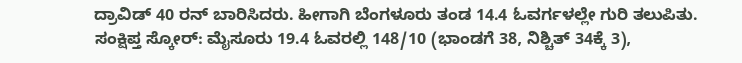ದ್ರಾವಿಡ್ 40 ರನ್ ಬಾರಿಸಿದರು. ಹೀಗಾಗಿ ಬೆಂಗಳೂರು ತಂಡ 14.4 ಓವರ್ಗಳಲ್ಲೇ ಗುರಿ ತಲುಪಿತು.
ಸಂಕ್ಷಿಪ್ತ ಸ್ಕೋರ್: ಮೈಸೂರು 19.4 ಓವರಲ್ಲಿ 148/10 (ಭಾಂಡಗೆ 38, ನಿಶ್ಚಿತ್ 34ಕ್ಕೆ 3),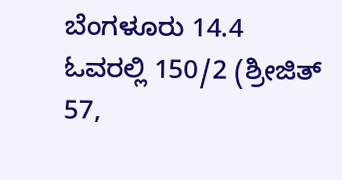ಬೆಂಗಳೂರು 14.4 ಓವರಲ್ಲಿ 150/2 (ಶ್ರೀಜಿತ್ 57,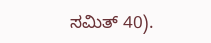ಸಮಿತ್ 40).